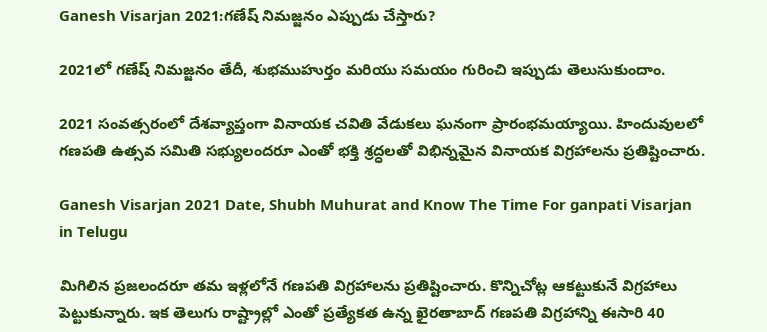Ganesh Visarjan 2021:గణేష్ నిమజ్జనం ఎప్పుడు చేస్తారు?

2021లో గణేష్ నిమజ్జనం తేదీ, శుభముహుర్తం మరియు సమయం గురించి ఇప్పుడు తెలుసుకుందాం.

2021 సంవత్సరంలో దేశవ్యాప్తంగా వినాయక చవితి వేడుకలు ఘనంగా ప్రారంభమయ్యాయి. హిందువులలో గణపతి ఉత్సవ సమితి సభ్యులందరూ ఎంతో భక్తి శ్రద్ధలతో విభిన్నమైన వినాయక విగ్రహాలను ప్రతిష్టించారు.

Ganesh Visarjan 2021 Date, Shubh Muhurat and Know The Time For ganpati Visarjan in Telugu

మిగిలిన ప్రజలందరూ తమ ఇళ్లలోనే గణపతి విగ్రహాలను ప్రతిష్టించారు. కొన్నిచోట్ల ఆకట్టుకునే విగ్రహాలు పెట్టుకున్నారు. ఇక తెలుగు రాష్ట్రాల్లో ఎంతో ప్రత్యేకత ఉన్న ఖైరతాబాద్ గణపతి విగ్రహాన్ని ఈసారి 40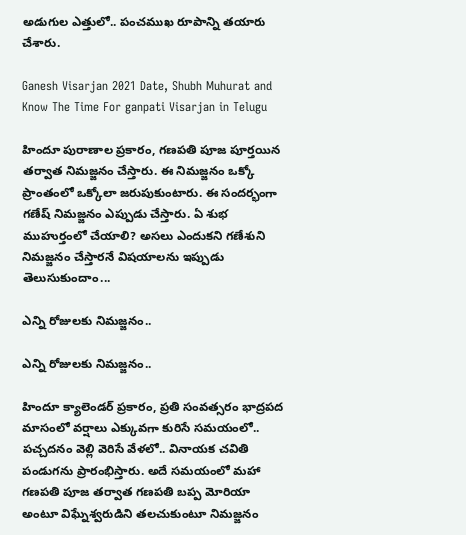అడుగుల ఎత్తులో.. పంచముఖ రూపాన్ని తయారు చేశారు.

Ganesh Visarjan 2021 Date, Shubh Muhurat and Know The Time For ganpati Visarjan in Telugu

హిందూ పురాణాల ప్రకారం, గణపతి పూజ పూర్తయిన తర్వాత నిమజ్జనం చేస్తారు. ఈ నిమజ్జనం ఒక్కో ప్రాంతంలో ఒక్కోలా జరుపుకుంటారు. ఈ సందర్భంగా గణేష్ నిమజ్జనం ఎప్పుడు చేస్తారు. ఏ శుభ ముహుర్తంలో చేయాలి? అసలు ఎందుకని గణేశుని నిమజ్జనం చేస్తారనే విషయాలను ఇప్పుడు తెలుసుకుందాం...

ఎన్ని రోజులకు నిమజ్జనం..

ఎన్ని రోజులకు నిమజ్జనం..

హిందూ క్యాలెండర్ ప్రకారం, ప్రతి సంవత్సరం భాద్రపద మాసంలో వర్షాలు ఎక్కువగా కురిసే సమయంలో.. పచ్చదనం వెల్లి వెరిసే వేళలో.. వినాయక చవితి పండుగను ప్రారంభిస్తారు. అదే సమయంలో మహా గణపతి పూజ తర్వాత గణపతి బప్ప మోరియా అంటూ విఘ్నేశ్వరుడిని తలచుకుంటూ నిమజ్జనం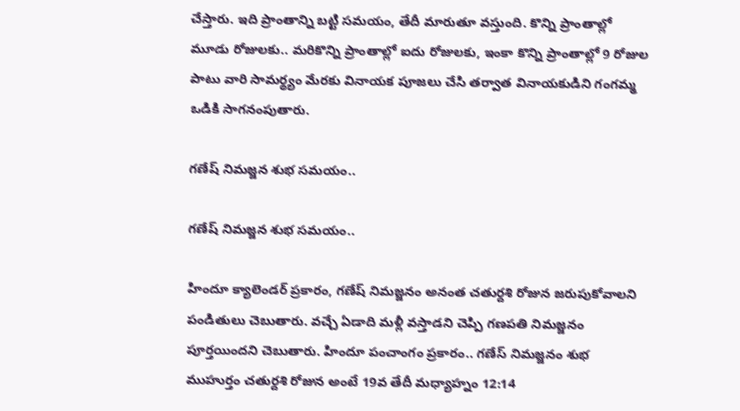చేస్తారు. ఇది ప్రాంతాన్ని బట్టి సమయం, తేదీ మారుతూ వస్తుంది. కొన్ని ప్రాంతాల్లో మూడు రోజులకు.. మరికొన్ని ప్రాంతాల్లో ఐదు రోజులకు, ఇంకా కొన్ని ప్రాంతాల్లో 9 రోజుల పాటు వారి సామర్థ్యం మేరకు వినాయక పూజలు చేసి తర్వాత వినాయకుడిని గంగమ్మ ఒడికి సాగనంపుతారు.

గణేష్ నిమజ్జన శుభ సమయం..

గణేష్ నిమజ్జన శుభ సమయం..

హిందూ క్యాలెండర్ ప్రకారం, గణేష్ నిమజ్జనం అనంత చతుర్దశి రోజున జరుపుకోవాలని పండితులు చెబుతారు. వచ్చే ఏడాది మళ్లీ వస్తాడని చెప్పి గణపతి నిమజ్జనం పూర్తయిందని చెబుతారు. హిందూ పంచాంగం ప్రకారం.. గణేస్ నిమజ్జనం శుభ ముహుర్తం చతుర్దశి రోజున అంటే 19వ తేదీ మధ్యాహ్నం 12:14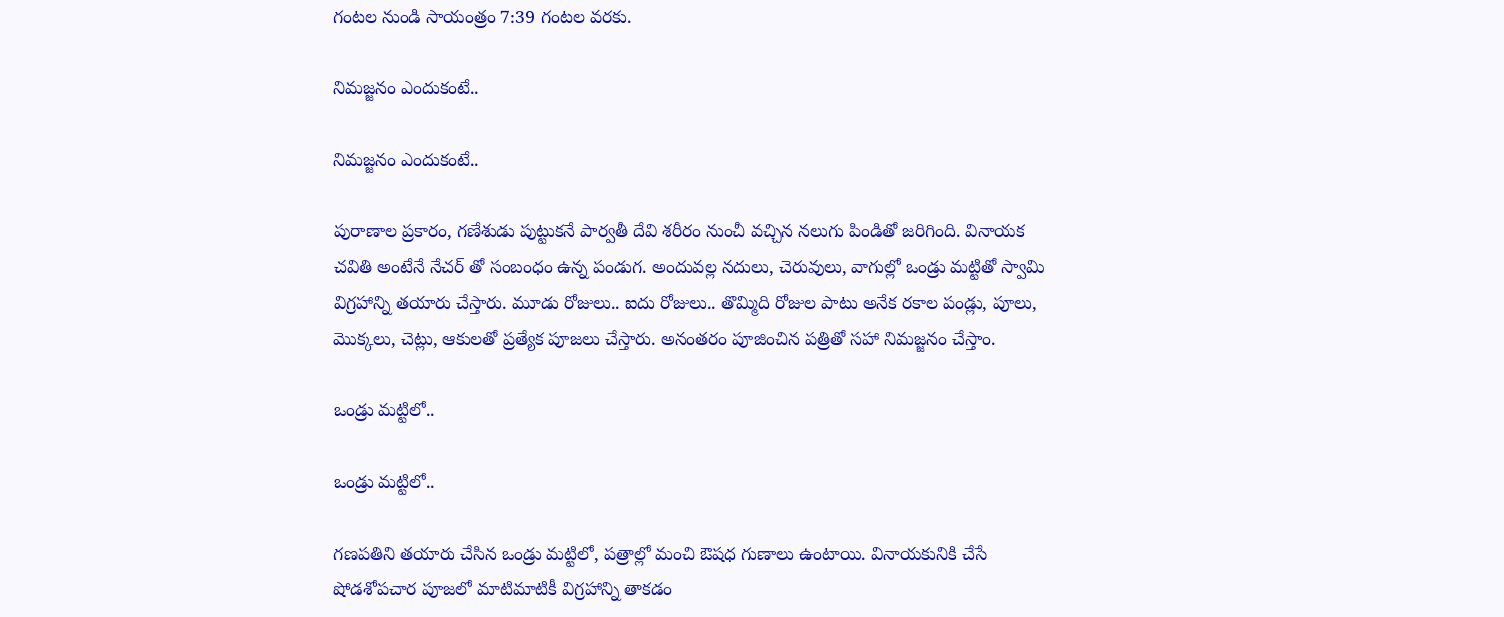గంటల నుండి సాయంత్రం 7:39 గంటల వరకు.

నిమజ్జనం ఎందుకంటే..

నిమజ్జనం ఎందుకంటే..

పురాణాల ప్రకారం, గణేశుడు పుట్టుకనే పార్వతీ దేవి శరీరం నుంచీ వచ్చిన నలుగు పిండితో జరిగింది. వినాయక చవితి అంటేనే నేచర్ తో సంబంధం ఉన్న పండుగ. అందువల్ల నదులు, చెరువులు, వాగుల్లో ఒండ్రు మట్టితో స్వామి విగ్రహాన్ని తయారు చేస్తారు. మూడు రోజులు.. ఐదు రోజులు.. తొమ్మిది రోజుల పాటు అనేక రకాల పండ్లు, పూలు, మొక్కలు, చెట్లు, ఆకులతో ప్రత్యేక పూజలు చేస్తారు. అనంతరం పూజించిన పత్రితో సహా నిమజ్జనం చేస్తాం.

ఒండ్రు మట్టిలో..

ఒండ్రు మట్టిలో..

గణపతిని తయారు చేసిన ఒండ్రు మట్టిలో, పత్రాల్లో మంచి ఔషధ గుణాలు ఉంటాయి. వినాయకునికి చేసే షోడశోపచార పూజలో మాటిమాటికీ విగ్రహాన్ని తాకడం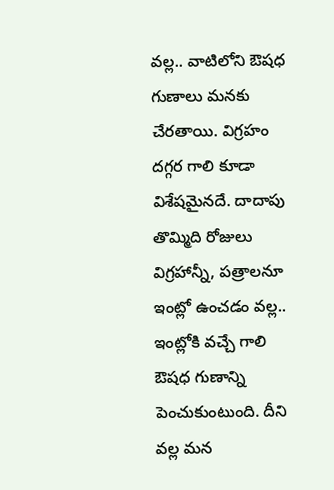వల్ల.. వాటిలోని ఔషధ గుణాలు మనకు చేరతాయి. విగ్రహం దగ్గర గాలి కూడా విశేషమైనదే. దాదాపు తొమ్మిది రోజులు విగ్రహాన్నీ, పత్రాలనూ ఇంట్లో ఉంచడం వల్ల.. ఇంట్లోకి వచ్చే గాలి ఔషధ గుణాన్ని పెంచుకుంటుంది. దీని వల్ల మన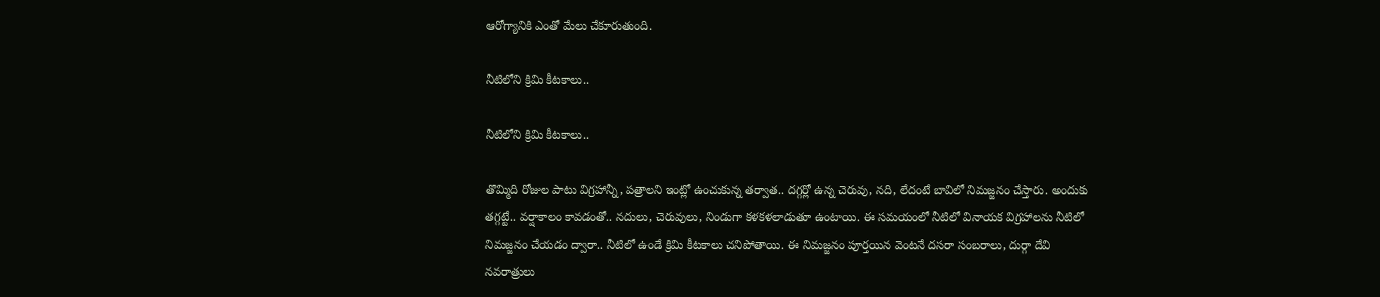ఆరోగ్యానికి ఎంతో మేలు చేకూరుతుంది.

నీటిలోని క్రిమి కీటకాలు..

నీటిలోని క్రిమి కీటకాలు..

తొమ్మిది రోజుల పాటు విగ్రహాన్నీ, పత్రాలని ఇంట్లో ఉంచుకున్న తర్వాత.. దగ్గర్లో ఉన్న చెరువు, నది, లేదంటే బావిలో నిమజ్జనం చేస్తారు. అందుకు తగ్గట్టే.. వర్షాకాలం కావడంతో.. నదులు, చెరువులు, నిండుగా కళకళలాడుతూ ఉంటాయి. ఈ సమయంలో నీటిలో వినాయక విగ్రహాలను నీటిలో నిమజ్జనం చేయడం ద్వారా.. నీటిలో ఉండే క్రిమి కీటకాలు చనిపోతాయి. ఈ నిమజ్జనం పూర్తయిన వెంటనే దసరా సంబరాలు, దుర్గా దేవి నవరాత్రులు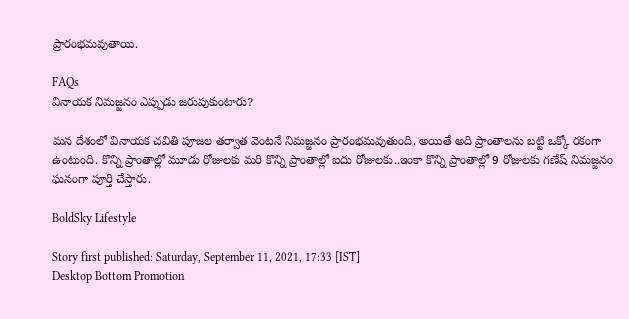ప్రారంభమవుతాయి.

FAQs
వినాయక నిమజ్జనం ఎప్పుడు జరుపుకుంటారు?

మన దేశంలో వినాయక చవితి పూజల తర్వాత వెంటనే నిమజ్జనం ప్రారంభమవుతుంది. అయితే అది ప్రాంతాలను బట్టి ఒక్కో రకంగా ఉంటుంది. కొన్ని ప్రాంతాల్లో మూడు రోజులకు మరి కొన్ని ప్రాంతాల్లో ఐదు రోజులకు..ఇంకా కొన్ని ప్రాంతాల్లో 9 రోజులకు గణేష్ నిమజ్జనం ఘనంగా పూర్తి చేస్తారు.

BoldSky Lifestyle

Story first published: Saturday, September 11, 2021, 17:33 [IST]
Desktop Bottom Promotion